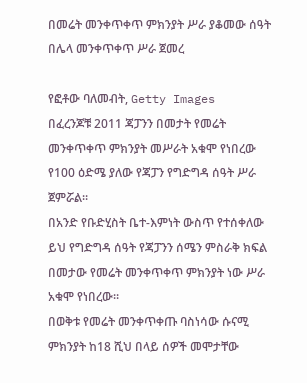በመሬት መንቀጥቀጥ ምክንያት ሥራ ያቆመው ሰዓት በሌላ መንቀጥቀጥ ሥራ ጀመረ

የፎቶው ባለመብት, Getty Images
በፈረንጆቹ 2011 ጃፓንን በመታት የመሬት መንቀጥቀጥ ምክንያት መሥራት አቁሞ የነበረው የ100 ዕድሜ ያለው የጃፓን የግድግዳ ሰዓት ሥራ ጀምሯል።
በአንድ የቡድሂስት ቤተ-እምነት ውስጥ የተሰቀለው ይህ የግድግዳ ሰዓት የጃፓንን ሰሜን ምስራቅ ክፍል በመታው የመሬት መንቀጥቀጥ ምክንያት ነው ሥራ አቁሞ የነበረው።
በወቅቱ የመሬት መንቀጥቀጡ ባስነሳው ሱናሚ ምክንያት ከ18 ሺህ በላይ ሰዎች መሞታቸው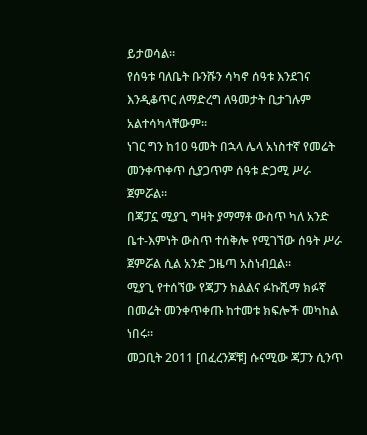ይታወሳል።
የሰዓቱ ባለቤት ቡንሹን ሳካኖ ሰዓቱ እንደገና እንዲቆጥር ለማድረግ ለዓመታት ቢታገሉም አልተሳካላቸውም።
ነገር ግን ከ10 ዓመት በኋላ ሌላ አነስተኛ የመሬት መንቀጥቀጥ ሲያጋጥም ሰዓቱ ድጋሚ ሥራ ጀምሯል።
በጃፓኗ ሚያጊ ግዛት ያማማቶ ውስጥ ካለ አንድ ቤተ-እምነት ውስጥ ተሰቅሎ የሚገኘው ሰዓት ሥራ ጀምሯል ሲል አንድ ጋዜጣ አስነብቧል።
ሚያጊ የተሰኘው የጃፓን ክልልና ፉኩሺማ ክፉኛ በመሬት መንቀጥቀጡ ከተመቱ ክፍሎች መካከል ነበሩ።
መጋቢት 2011 [በፈረንጆቹ] ሱናሚው ጃፓን ሲንጥ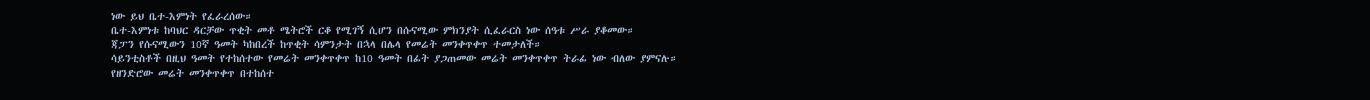ነው ይህ ቤተ-እምነት የፈራረሰው።
ቤተ-እምነቱ ከባህር ዳርቻው ጥቂት መቶ ሜትሮች ርቆ የሚገኝ ሲሆን በሱናሚው ምክንያት ሲፈራርስ ነው ሰዓቱ ሥራ ያቆመው።
ጃፓን የሱናሚውን 10ኛ ዓመት ካከበረች ከጥቂት ሳምንታት በኋላ በሌላ የመሬት መንቀጥቀጥ ተመታለች።
ሳይንቲስቶች በዚህ ዓመት የተከሰተው የመሬት መንቀጥቀጥ ከ10 ዓመት በፊት ያጋጠመው መሬት መንቀጥቀጥ ትራፊ ነው ብለው ያምናሉ።
የዘንድሮው መሬት መንቀጥቀጥ በተከሰተ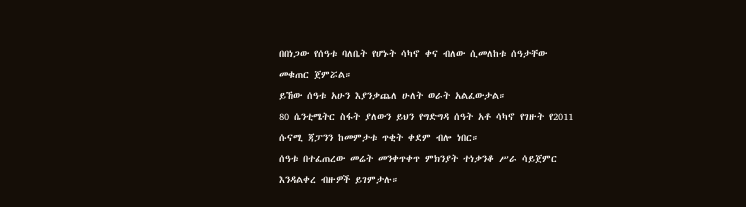በበነጋው የሰዓቱ ባለቤት የሆኑት ሳካኖ ቀና ብለው ሲመለከቱ ሰዓታቸው መቁጠር ጀምሯል።
ይኸው ሰዓቱ አሁን እያንቃጨለ ሁለት ወራት አልፈውታል።
80 ሴንቲሜትር ስፋት ያለውን ይህን የግድግዳ ሰዓት አቶ ሳካኖ የገዙት የ2011 ሱናሚ ጃፓንን ከመምታቱ ጥቂት ቀደም ብሎ ነበር።
ሰዓቱ በተፈጠረው መሬት መንቀጥቀጥ ምክንያት ተነቃንቆ ሥራ ሳይጀምር እንዳልቀረ ብዙዎች ይገምታሉ።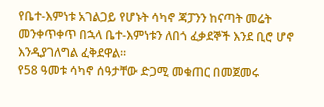የቤተ-እምነቱ አገልጋይ የሆኑት ሳካኖ ጃፓንን ከናጣት መሬት መንቀጥቀጥ በኋላ ቤተ-እምነቱን ለበጎ ፈቃደኞች እንደ ቢሮ ሆኖ እንዲያገለግል ፈቅደዋል።
የ58 ዓመቱ ሳካኖ ሰዓታቸው ድጋሚ መቁጠር በመጀመሩ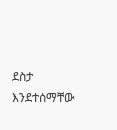ደስታ እንደተሰማቸው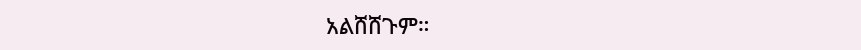አልሸሸጉም።